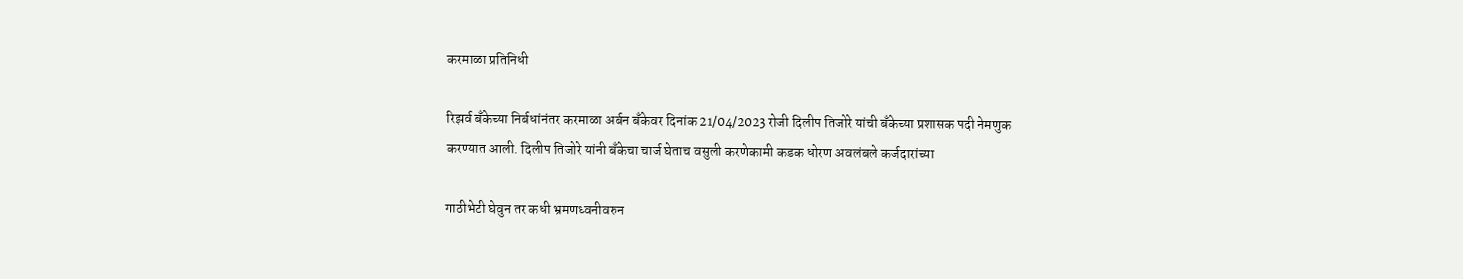करमाळा प्रतिनिधी

रिझर्व बँकेच्या निर्बधांनंतर करमाळा अर्बन बँकेवर दिनांक 21/04/2023 रोजी दिलीप तिजोरे यांची बँकेच्या प्रशासक पदी नेमणुक करण्यात आली. दिलीप तिजोरे यांनी बँकेचा चार्ज घेताच वसुली करणेकामी कडक धोरण अवलंबले कर्जदारांच्या

गाठीभेटी घेवुन तर कधी भ्रमणध्वनीवरुन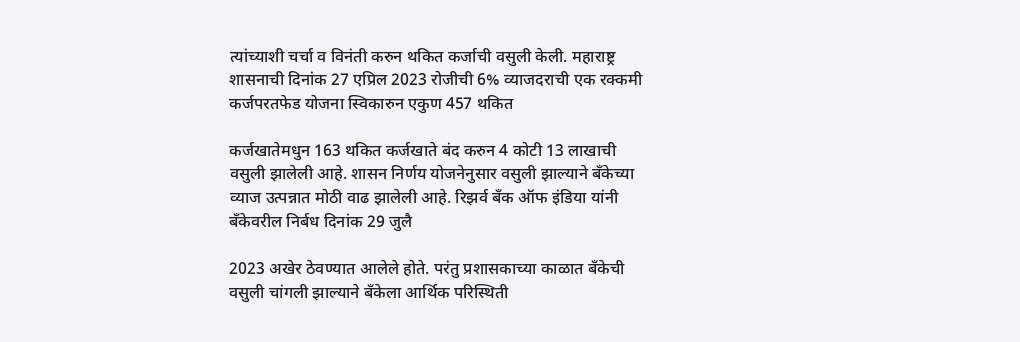त्यांच्याशी चर्चा व विनंती करुन थकित कर्जाची वसुली केली. महाराष्ट्र शासनाची दिनांक 27 एप्रिल 2023 रोजीची 6% व्याजदराची एक रक्कमी कर्जपरतफेड योजना स्विकारुन एकुण 457 थकित

कर्जखातेमधुन 163 थकित कर्जखाते बंद करुन 4 कोटी 13 लाखाची वसुली झालेली आहे. शासन निर्णय योजनेनुसार वसुली झाल्याने बँकेच्या व्याज उत्पन्नात मोठी वाढ झालेली आहे. रिझर्व बँक ऑफ इंडिया यांनी बँकेवरील निर्बध दिनांक 29 जुलै

2023 अखेर ठेवण्यात आलेले होते. परंतु प्रशासकाच्या काळात बँकेची वसुली चांगली झाल्याने बँकेला आर्थिक परिस्थिती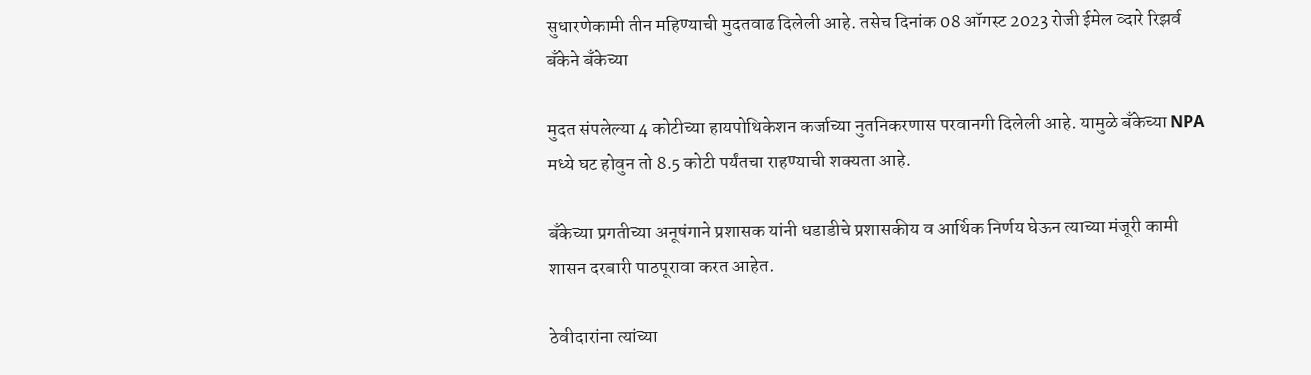सुधारणेकामी तीन महिण्याची मुदतवाढ दिलेली आहे. तसेच दिनांक 08 ऑगस्ट 2023 रोजी ईमेल व्दारे रिझर्व बँकेने बँकेच्या

मुदत संपलेल्या 4 कोटीच्या हायपोथिकेशन कर्जाच्या नुतनिकरणास परवानगी दिलेली आहे. यामुळे बँकेच्या NPA मध्ये घट होवुन तो 8.5 कोटी पर्यंतचा राहण्याची शक्यता आहे.

बँकेच्या प्रगतीच्या अनूषंगाने प्रशासक यांनी धडाडीचे प्रशासकीय व आर्थिक निर्णय घेऊन त्याच्या मंजूरी कामी शासन दरबारी पाठपूरावा करत आहेत.

ठेवीदारांना त्यांच्या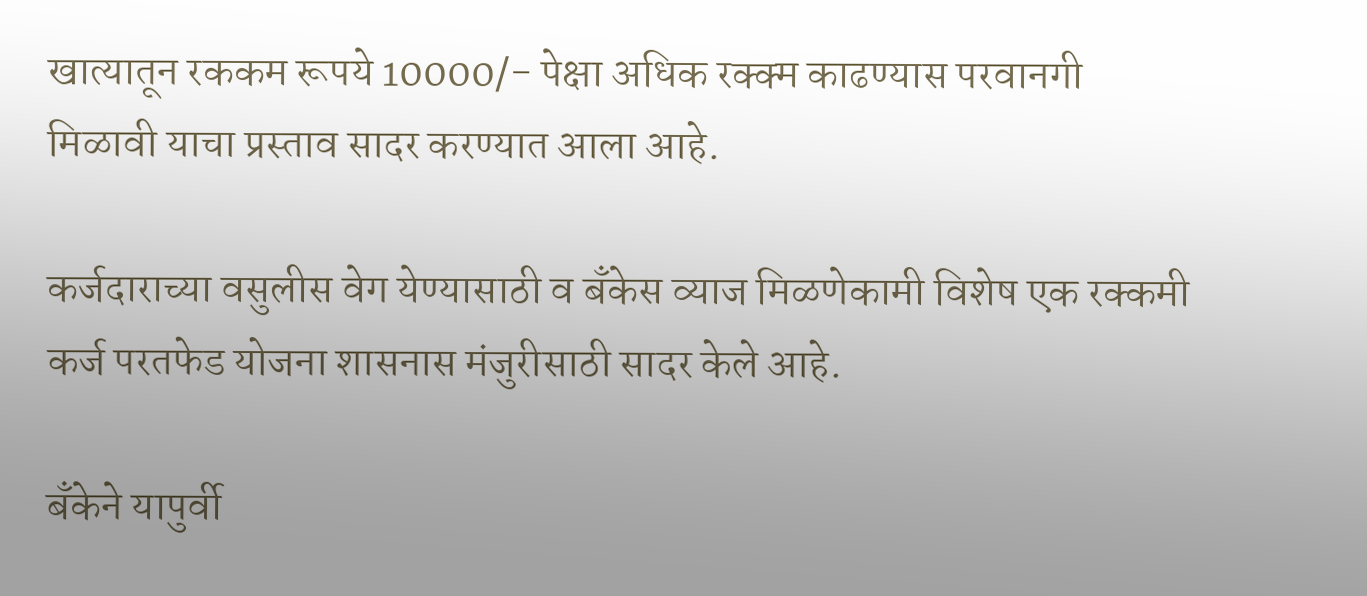खात्यातून रककम रूपये 10000/- पेक्षा अधिक रक्क्म काढण्यास परवानगी मिळावी याचा प्रस्ताव सादर करण्यात आला आहे.

कर्जदाराच्या वसुलीस वेग येण्यासाठी व बँकेस व्याज मिळणेकामी विशेष एक रक्कमी कर्ज परतफेड योजना शासनास मंजुरीसाठी सादर केले आहे.

बँकेने यापुर्वी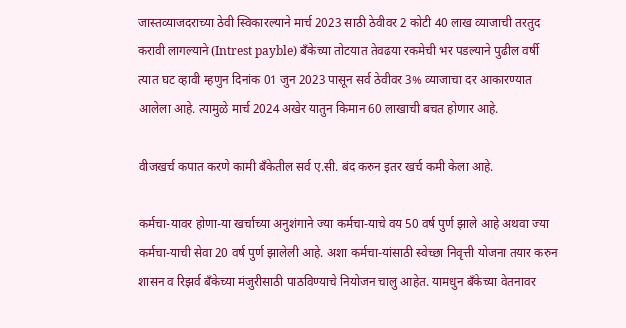जास्तव्याजदराच्या ठेवी स्विकारल्याने मार्च 2023 साठी ठेवीवर 2 कोटी 40 लाख व्याजाची तरतुद करावी लागल्याने (Intrest payble) बँकेच्या तोटयात तेवढया रकमेची भर पडल्याने पुढील वर्षी त्यात घट व्हावी म्हणुन दिनांक 01 जुन 2023 पासून सर्व ठेवीवर 3% व्याजाचा दर आकारण्यात आलेला आहे. त्यामुळे मार्च 2024 अखेर यातुन किमान 60 लाखाची बचत होणार आहे.

वीजखर्च कपात करणे कामी बँकेतील सर्व ए.सी. बंद करुन इतर खर्च कमी केला आहे.

कर्मचा-यावर होणा-या खर्चाच्या अनुशंगाने ज्या कर्मचा-याचे वय 50 वर्ष पुर्ण झाले आहे अथवा ज्या कर्मचा-याची सेवा 20 वर्ष पुर्ण झालेली आहे. अशा कर्मचा-यांसाठी स्वेच्छा निवृत्ती योजना तयार करुन शासन व रिझर्व बँकेच्या मंजुरीसाठी पाठविण्याचे नियोजन चालु आहेत. यामधुन बँकेच्या वेतनावर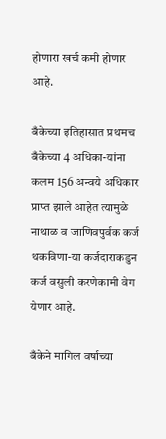होणारा खर्च कमी होणार आहे.

बँकेच्या इतिहासात प्रथमच बँकेच्या 4 अधिका-यांना कलम 156 अन्वये अधिकार प्राप्त झाले आहेत त्यामुळे नाथाळ व जाणिवपुर्वक कर्ज थकविणा-या कर्जदाराकडुन कर्ज वसुली करणेकामी वेग येणार आहे.

बँकेने मागिल वर्षाच्या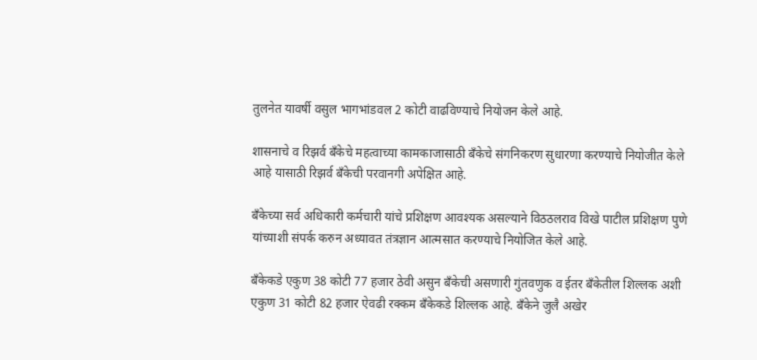तुलनेत यावर्षी वसुल भागभांडवल 2 कोटी वाढविण्याचे नियोजन केले आहे.

शासनाचे व रिझर्व बँकेचे महत्वाच्या कामकाजासाठी बँकेचे संगनिकरण सुधारणा करण्याचे नियोजीत केले आहे यासाठी रिझर्व बँकेची परवानगी अपेक्षित आहे.

बँकेच्या सर्व अधिकारी कर्मचारी यांचे प्रशिक्षण आवश्यक असल्याने विठठलराव विखे पाटील प्रशिक्षण पुणे यांच्याशी संपर्क करुन अध्यावत तंत्रज्ञान आत्मसात करण्याचे नियोजित केले आहे.

बँकेकडे एकुण 38 कोटी 77 हजार ठेवी असुन बँकेची असणारी गुंतवणुक व ईतर बँकेतील शिल्लक अशी एकुण 31 कोटी 82 हजार ऐवढी रक्कम बँकेकडे शिल्लक आहे. बँकेने जुलै अखेर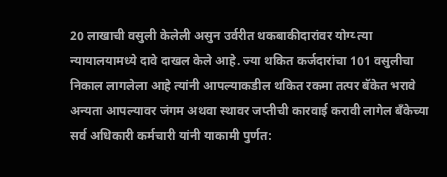20 लाखाची वसुली केलेली असुन उर्वरीत थकबाकीदारांवर योग्य्‍ त्या न्यायालयामध्ये दावे दाखल केले आहे. ज्या थकित कर्जदारांचा 101 वसुलीचा निकाल लागलेला आहे त्यांनी आपल्याकडील थकित रकमा तत्पर बॅकेत भरावे अन्यता आपल्यावर जंगम अथवा स्थावर जप्तीची कारवाई करावी लागेल बँकेच्या सर्व अधिकारी कर्मचारी यांनी याकामी पुर्णत: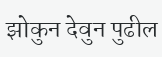झोकुन देवुन पुढील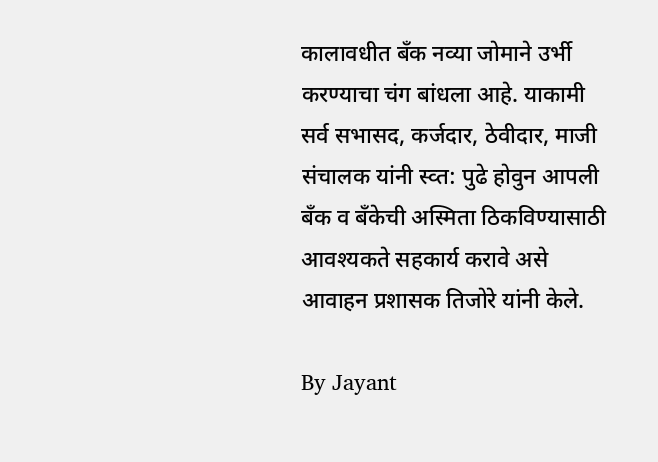कालावधीत बँक नव्या जोमाने उर्भी करण्याचा चंग बांधला आहे. याकामी सर्व सभासद, कर्जदार, ठेवीदार, माजी संचालक यांनी स्व्त: पुढे होवुन आपली बँक व बँकेची अस्मिता ठिकविण्यासाठी आवश्यकते सहकार्य करावे असे आवाहन प्रशासक तिजोरे यांनी केले.

By Jayant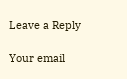Leave a Reply

Your email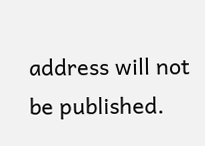address will not be published.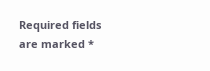Required fields are marked *